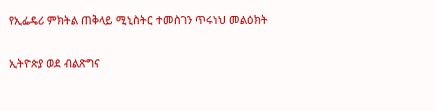የኢፌዴሪ ምክትል ጠቅላይ ሚኒስትር ተመስገን ጥሩነህ መልዕክት

ኢትዮጵያ ወደ ብልጽግና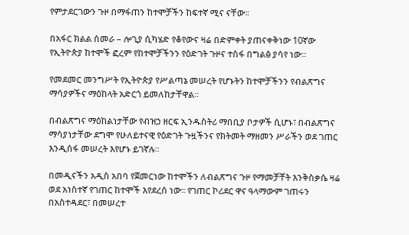የምታደርገውን ጉዞ በማፋጠን ከተሞቻችን ከፍተኛ ሚና ናቸው፡፡

በአፋር ክልል ሰመራ – ሎጊያ ሲካሄድ የቆየውና ዛሬ በድምቀት ያጠናቀቅነው 10ኛው የኢትዮጵያ ከተሞች ፎረም የከተሞቻችንን የዕድገት ጉዞና ተስፋ በግልፅ ያሳየ ነው።

የመደመር መንግሥት የኢትዮጵያ የሥልጣኔ መሠረት የሆኑትን ከተሞቻችንን የብልጽግና ማሳያዎችና ማዕከላት አድርጎ ይመለከታቸዋል።

በብልጽግና ማዕከልነታቸው የብዝኃ ዘርፍ ኢንዱስትሪ ማበቢያ ቦታዎች ሲሆኑ፣ በብልጽግና ማሳያነታቸው ደግሞ የሁለይተናዊ የዕድገት ጉዟችንና የክትመት ማዘመን ሥራችን ወደ ገጠር እንዲሰፋ መሠረት እየሆኑ ይገኛሉ።

በመዲናችን አዲስ አበባ የጀመርነው ከተሞችን ለብልጽግና ጉዞ የማመቻቸት እንቅስቃሴ ዛሬ ወደ አነስተኛ የገጠር ከተሞች እየደረሰ ነው፡፡ የገጠር ኮሪደር ዋና ዓላማውም ገጠሩን በአስተዳደር፣ በመሠረተ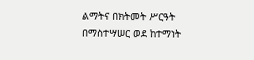ልማትና በክትመት ሥርዓት በማስተሣሠር ወደ ከተማነት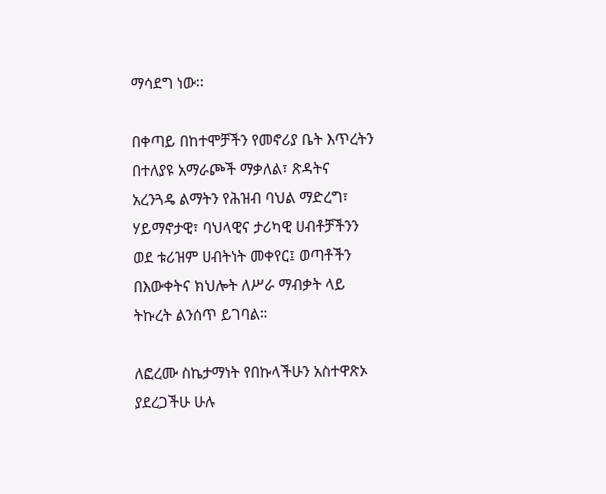ማሳደግ ነው፡፡

በቀጣይ በከተሞቻችን የመኖሪያ ቤት እጥረትን በተለያዩ አማራጮች ማቃለል፣ ጽዳትና አረንጓዴ ልማትን የሕዝብ ባህል ማድረግ፣ ሃይማኖታዊ፣ ባህላዊና ታሪካዊ ሀብቶቻችንን ወደ ቱሪዝም ሀብትነት መቀየር፤ ወጣቶችን በእውቀትና ክህሎት ለሥራ ማብቃት ላይ ትኩረት ልንሰጥ ይገባል።

ለፎረሙ ስኬታማነት የበኩላችሁን አስተዋጽኦ ያደረጋችሁ ሁሉ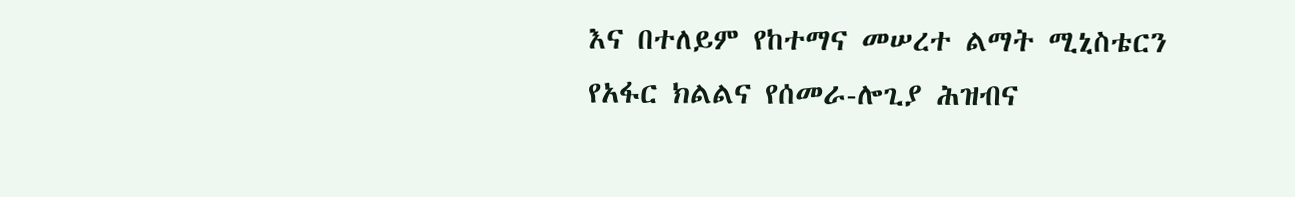እና በተለይም የከተማና መሠረተ ልማት ሚኒስቴርን የአፋር ክልልና የሰመራ-ሎጊያ ሕዝብና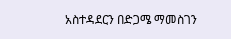አስተዳደርን በድጋሜ ማመስገን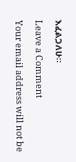እፈልጋለሁ።

Leave a Comment

Your email address will not be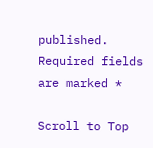published. Required fields are marked *

Scroll to Top